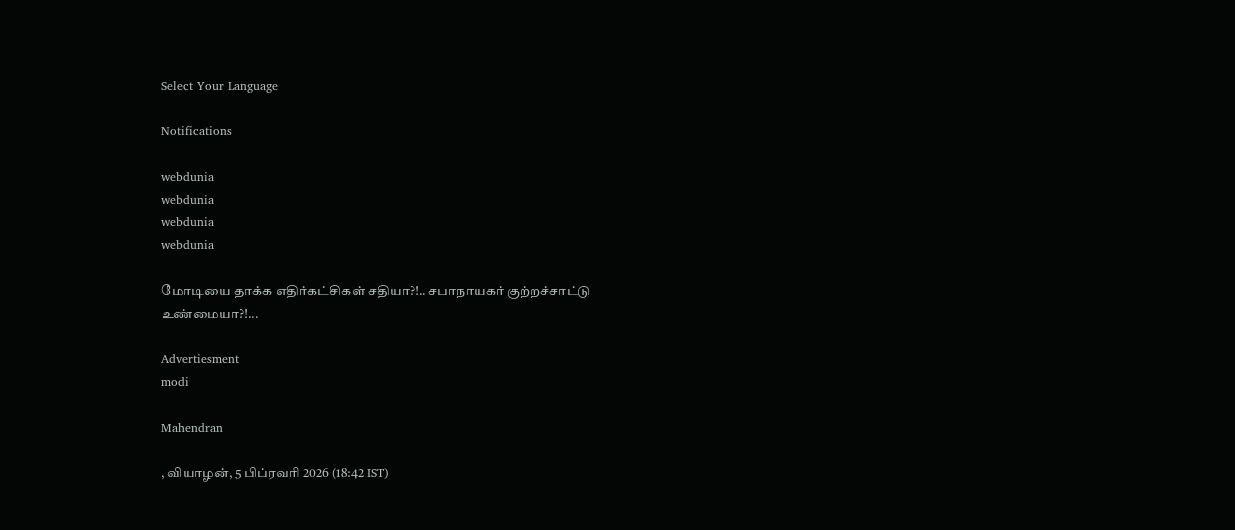Select Your Language

Notifications

webdunia
webdunia
webdunia
webdunia

மோடியை தாக்க எதிர்கட்சிகள் சதியா?!.. சபாநாயகர் குற்றச்சாட்டு உண்மையா?!...

Advertiesment
modi

Mahendran

, வியாழன், 5 பிப்ரவரி 2026 (18:42 IST)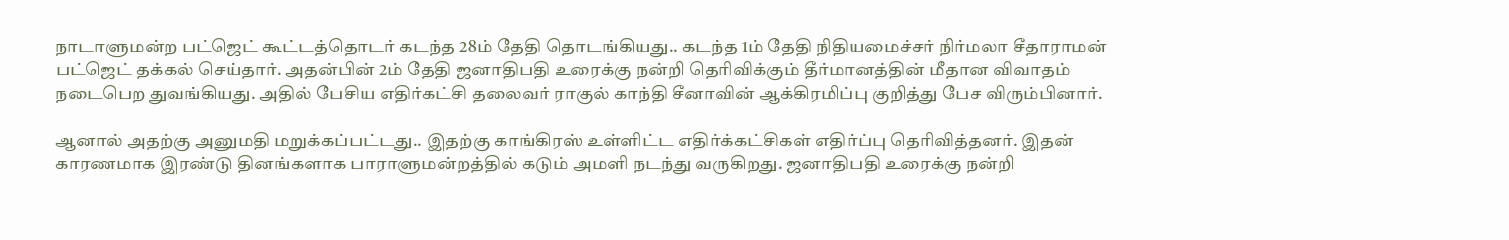நாடாளுமன்ற பட்ஜெட் கூட்டத்தொடர் கடந்த 28ம் தேதி தொடங்கியது.. கடந்த 1ம் தேதி நிதியமைச்சர் நிர்மலா சீதாராமன் பட்ஜெட் தக்கல் செய்தார். அதன்பின் 2ம் தேதி ஜனாதிபதி உரைக்கு நன்றி தெரிவிக்கும் தீர்மானத்தின் மீதான விவாதம் நடைபெற துவங்கியது. அதில் பேசிய எதிர்கட்சி தலைவர் ராகுல் காந்தி சீனாவின் ஆக்கிரமிப்பு குறித்து பேச விரும்பினார்.

ஆனால் அதற்கு அனுமதி மறுக்கப்பட்டது.. இதற்கு காங்கிரஸ் உள்ளிட்ட எதிர்க்கட்சிகள் எதிர்ப்பு தெரிவித்தனர். இதன் காரணமாக இரண்டு தினங்களாக பாராளுமன்றத்தில் கடும் அமளி நடந்து வருகிறது. ஜனாதிபதி உரைக்கு நன்றி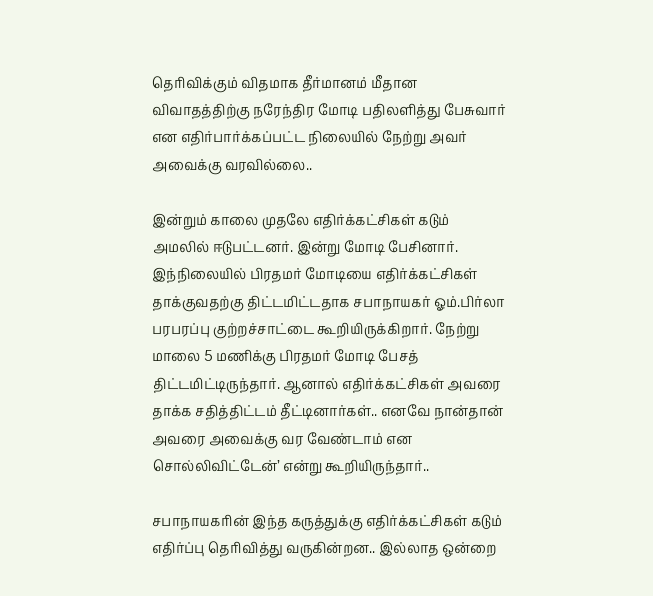தெரிவிக்கும் விதமாக தீர்மானம் மீதான விவாதத்திற்கு நரேந்திர மோடி பதிலளித்து பேசுவார் என எதிர்பார்க்கப்பட்ட நிலையில் நேற்று அவர் அவைக்கு வரவில்லை..

இன்றும் காலை முதலே எதிர்க்கட்சிகள் கடும் அமலில் ஈடுபட்டனர். இன்று மோடி பேசினார். இந்நிலையில் பிரதமர் மோடியை எதிர்க்கட்சிகள் தாக்குவதற்கு திட்டமிட்டதாக சபாநாயகர் ஓம்.பிர்லா பரபரப்பு குற்றச்சாட்டை கூறியிருக்கிறார். நேற்று மாலை 5 மணிக்கு பிரதமர் மோடி பேசத் திட்டமிட்டிருந்தார். ஆனால் எதிர்க்கட்சிகள் அவரை தாக்க சதித்திட்டம் தீட்டினார்கள்.. எனவே நான்தான் அவரை அவைக்கு வர வேண்டாம் என சொல்லிவிட்டேன்’ என்று கூறியிருந்தார்..

சபாநாயகரின் இந்த கருத்துக்கு எதிர்க்கட்சிகள் கடும் எதிர்ப்பு தெரிவித்து வருகின்றன.. இல்லாத ஒன்றை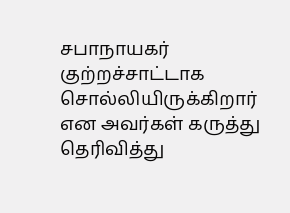சபாநாயகர் குற்றச்சாட்டாக சொல்லியிருக்கிறார் என அவர்கள் கருத்து தெரிவித்து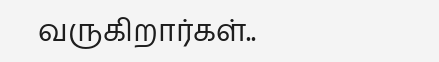வருகிறார்கள்..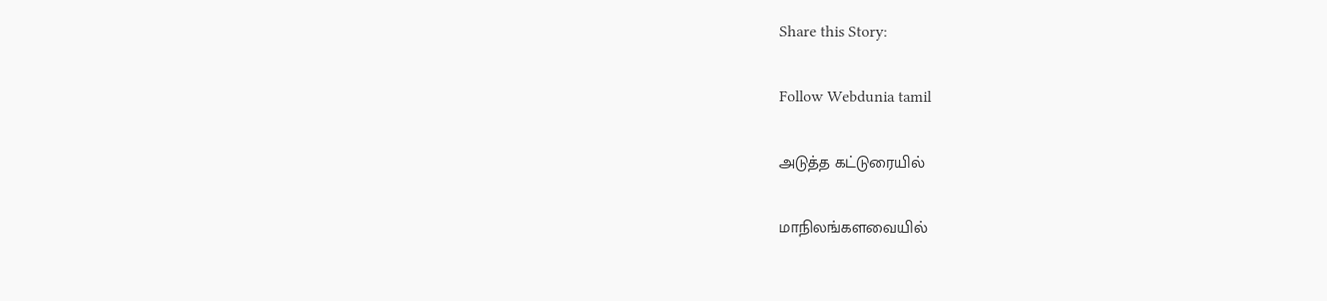Share this Story:

Follow Webdunia tamil

அடுத்த கட்டுரையில்

மாநிலங்களவையில்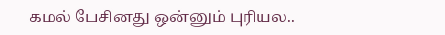கமல் பேசினது ஒன்னும் புரியல..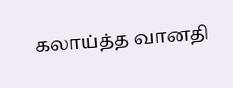கலாய்த்த வானதி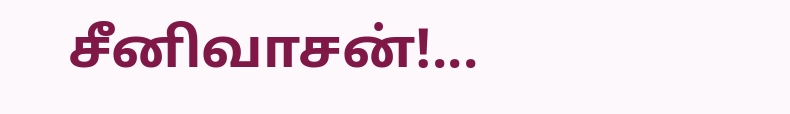சீனிவாசன்!...